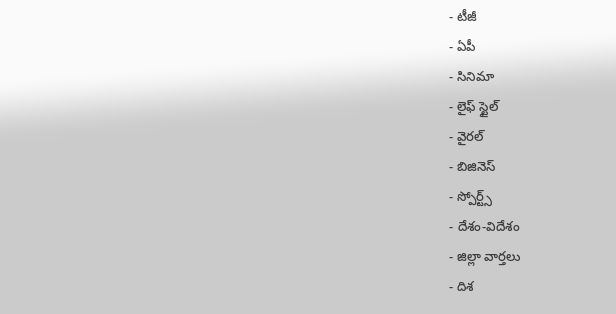- టీజీ
- ఏపీ
- సినిమా
- లైఫ్ స్టైల్
- వైరల్
- బిజినెస్
- స్పోర్ట్స్
- దేశం-విదేశం
- జిల్లా వార్తలు
- దిశ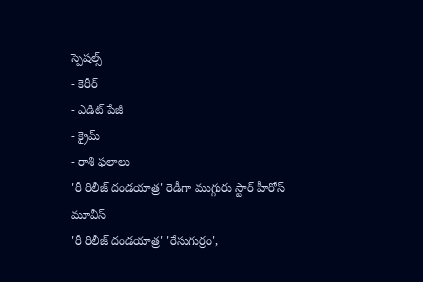స్పెషల్స్
- కెరీర్
- ఎడిట్ పేజీ
- క్రైమ్
- రాశి ఫలాలు
'రీ రిలీజ్ దండయాత్ర' రెడీగా ముగ్గురు స్టార్ హీరోస్ మూవీస్
'రీ రిలీజ్ దండయాత్ర' 'రేసుగుర్రం',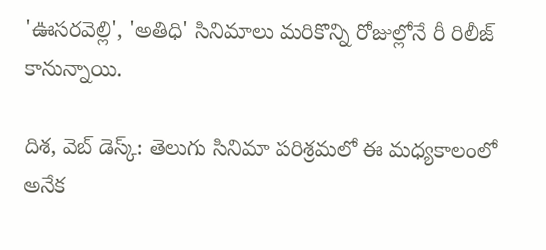'ఊసరవెల్లి', 'అతిధి' సినిమాలు మరికొన్ని రోజుల్లోనే రీ రిలీజ్ కానున్నాయి.

దిశ, వెబ్ డెస్క్: తెలుగు సినిమా పరిశ్రమలో ఈ మధ్యకాలంలో అనేక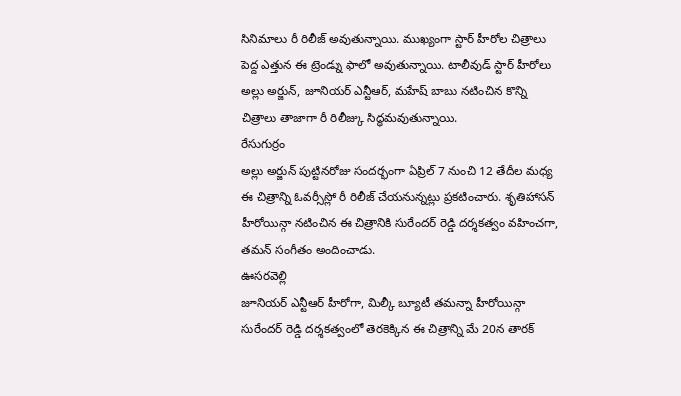సినిమాలు రీ రిలీజ్ అవుతున్నాయి. ముఖ్యంగా స్టార్ హీరోల చిత్రాలు పెద్ద ఎత్తున ఈ ట్రెండ్ను ఫాలో అవుతున్నాయి. టాలీవుడ్ స్టార్ హీరోలు అల్లు అర్జున్, జూనియర్ ఎన్టీఆర్, మహేష్ బాబు నటించిన కొన్ని చిత్రాలు తాజాగా రీ రిలీజ్కు సిద్ధమవుతున్నాయి.
రేసుగుర్రం
అల్లు అర్జున్ పుట్టినరోజు సందర్భంగా ఏప్రిల్ 7 నుంచి 12 తేదీల మధ్య ఈ చిత్రాన్ని ఓవర్సీస్లో రీ రిలీజ్ చేయనున్నట్లు ప్రకటించారు. శృతిహాసన్ హీరోయిన్గా నటించిన ఈ చిత్రానికి సురేందర్ రెడ్డి దర్శకత్వం వహించగా, తమన్ సంగీతం అందించాడు.
ఊసరవెల్లి
జూనియర్ ఎన్టీఆర్ హీరోగా, మిల్కీ బ్యూటీ తమన్నా హీరోయిన్గా సురేందర్ రెడ్డి దర్శకత్వంలో తెరకెక్కిన ఈ చిత్రాన్ని మే 20న తారక్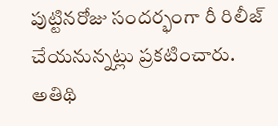పుట్టినరోజు సందర్భంగా రీ రిలీజ్ చేయనున్నట్లు ప్రకటించారు.
అతిథి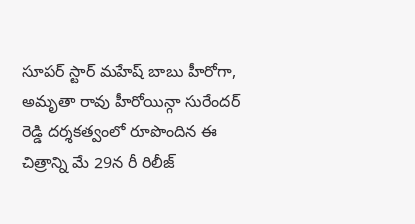సూపర్ స్టార్ మహేష్ బాబు హీరోగా, అమృతా రావు హీరోయిన్గా సురేందర్ రెడ్డి దర్శకత్వంలో రూపొందిన ఈ చిత్రాన్ని మే 29న రీ రిలీజ్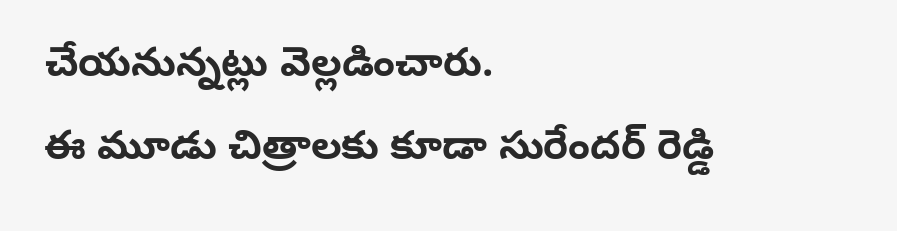చేయనున్నట్లు వెల్లడించారు.
ఈ మూడు చిత్రాలకు కూడా సురేందర్ రెడ్డి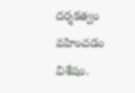దర్శకత్వం వహించడం విశేషం.